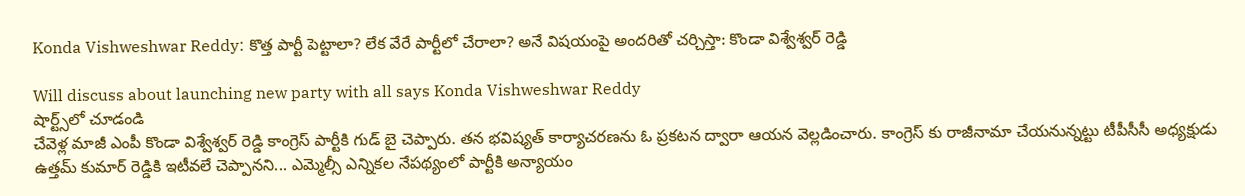Konda Vishweshwar Reddy: కొత్త పార్టీ పెట్టాలా? లేక వేరే పార్టీలో చేరాలా? అనే విషయంపై అందరితో చర్చిస్తా: కొండా విశ్వేశ్వర్ రెడ్డి

Will discuss about launching new party with all says Konda Vishweshwar Reddy
షార్ట్స్‌లో చూడండి
చేవెళ్ల మాజీ ఎంపీ కొండా విశ్వేశ్వర్ రెడ్డి కాంగ్రెస్ పార్టీకి గుడ్ బై చెప్పారు. తన భవిష్యత్ కార్యాచరణను ఓ ప్రకటన ద్వారా ఆయన వెల్లడించారు. కాంగ్రెస్ కు రాజీనామా చేయనున్నట్టు టీపీసీసీ అధ్యక్షుడు ఉత్తమ్ కుమార్ రెడ్డికి ఇటీవలే చెప్పానని... ఎమ్మెల్సీ ఎన్నికల నేపథ్యంలో పార్టీకి అన్యాయం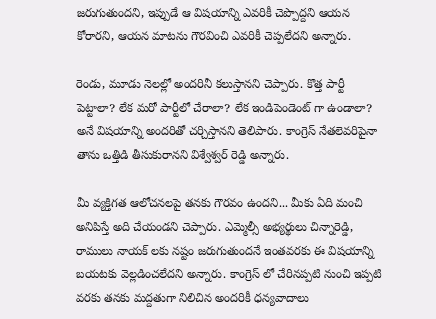జరుగుతుందని, ఇప్పుడే ఆ విషయాన్ని ఎవరికీ చెప్పొద్దని ఆయన కోరారని, ఆయన మాటను గౌరవించి ఎవరికీ చెప్పలేదని అన్నారు.

రెండు, మూడు నెలల్లో అందరినీ కలుస్తానని చెప్పారు. కొత్త పార్టీ పెట్టాలా? లేక మరో పార్టీలో చేరాలా? లేక ఇండిపెండెంట్ గా ఉండాలా? అనే విషయాన్ని అందరితో చర్చిస్తానని తెలిపారు. కాంగ్రెస్ నేతలెవరిపైనా తాను ఒత్తిడి తీసుకురానని విశ్వేశ్వర్ రెడ్డి అన్నారు.

మీ వ్యక్తిగత ఆలోచనలపై తనకు గౌరవం ఉందని... మీకు ఏది మంచి అనిపిస్తే అది చేయండని చెప్పారు. ఎమ్మెల్సీ అభ్యర్థులు చిన్నారెడ్డి, రాములు నాయక్ లకు నష్టం జరుగుతుందనే ఇంతవరకు ఈ విషయాన్ని బయటకు వెల్లడించలేదని అన్నారు. కాంగ్రెస్ లో చేరినప్పటి నుంచి ఇప్పటి వరకు తనకు మద్దతుగా నిలిచిన అందరికీ ధన్యవాదాలు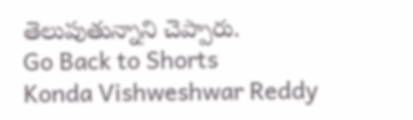తెలుపుతున్నాని చెప్పారు.
Go Back to Shorts
Konda Vishweshwar Reddy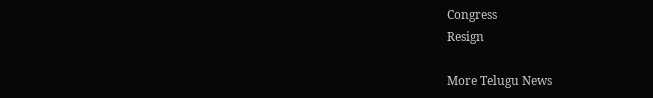Congress
Resign

More Telugu News